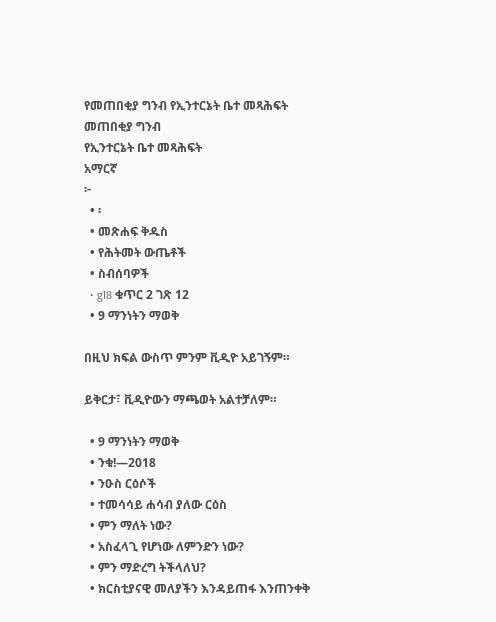የመጠበቂያ ግንብ የኢንተርኔት ቤተ መጻሕፍት
መጠበቂያ ግንብ
የኢንተርኔት ቤተ መጻሕፍት
አማርኛ
፦
  • ፡
  • መጽሐፍ ቅዱስ
  • የሕትመት ውጤቶች
  • ስብሰባዎች
  • g18 ቁጥር 2 ገጽ 12
  • 9 ማንነትን ማወቅ

በዚህ ክፍል ውስጥ ምንም ቪዲዮ አይገኝም።

ይቅርታ፣ ቪዲዮውን ማጫወት አልተቻለም።

  • 9 ማንነትን ማወቅ
  • ንቁ!—2018
  • ንዑስ ርዕሶች
  • ተመሳሳይ ሐሳብ ያለው ርዕስ
  • ምን ማለት ነው?
  • አስፈላጊ የሆነው ለምንድን ነው?
  • ምን ማድረግ ትችላለህ?
  • ክርስቲያናዊ መለያችን እንዳይጠፋ እንጠንቀቅ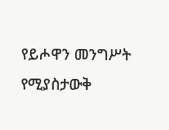የይሖዋን መንግሥት የሚያስታውቅ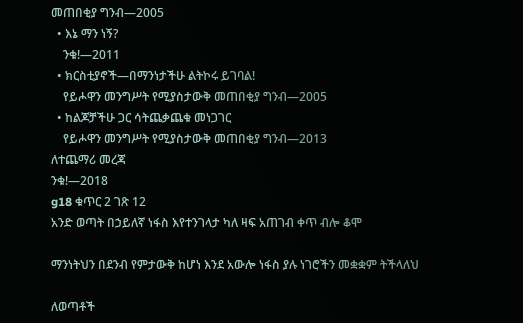መጠበቂያ ግንብ—2005
  • እኔ ማን ነኝ?
    ንቁ!—2011
  • ክርስቲያኖች—በማንነታችሁ ልትኮሩ ይገባል!
    የይሖዋን መንግሥት የሚያስታውቅ መጠበቂያ ግንብ—2005
  • ከልጆቻችሁ ጋር ሳትጨቃጨቁ መነጋገር
    የይሖዋን መንግሥት የሚያስታውቅ መጠበቂያ ግንብ—2013
ለተጨማሪ መረጃ
ንቁ!—2018
g18 ቁጥር 2 ገጽ 12
አንድ ወጣት በኃይለኛ ነፋስ እየተንገላታ ካለ ዛፍ አጠገብ ቀጥ ብሎ ቆሞ

ማንነትህን በደንብ የምታውቅ ከሆነ እንደ አውሎ ነፋስ ያሉ ነገሮችን መቋቋም ትችላለህ

ለወጣቶች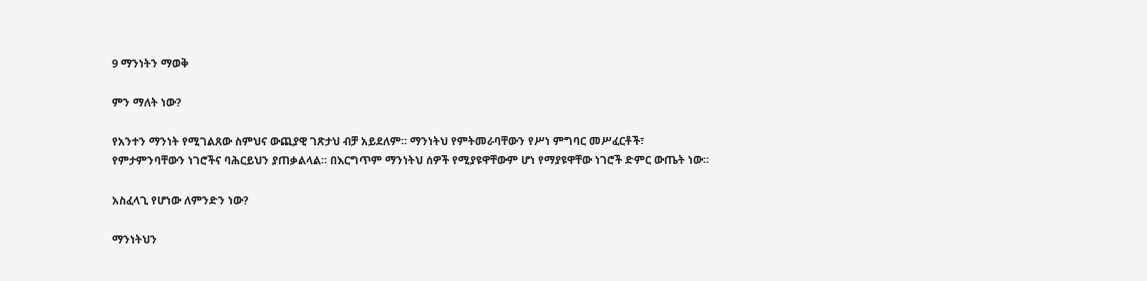9 ማንነትን ማወቅ

ምን ማለት ነው?

የአንተን ማንነት የሚገልጸው ስምህና ውጪያዊ ገጽታህ ብቻ አይደለም። ማንነትህ የምትመራባቸውን የሥነ ምግባር መሥፈርቶች፣ የምታምንባቸውን ነገሮችና ባሕርይህን ያጠቃልላል። በእርግጥም ማንነትህ ሰዎች የሚያዩዋቸውም ሆነ የማያዩዋቸው ነገሮች ድምር ውጤት ነው።

አስፈላጊ የሆነው ለምንድን ነው?

ማንነትህን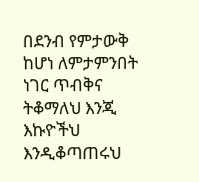በደንብ የምታውቅ ከሆነ ለምታምንበት ነገር ጥብቅና ትቆማለህ እንጂ እኩዮችህ እንዲቆጣጠሩህ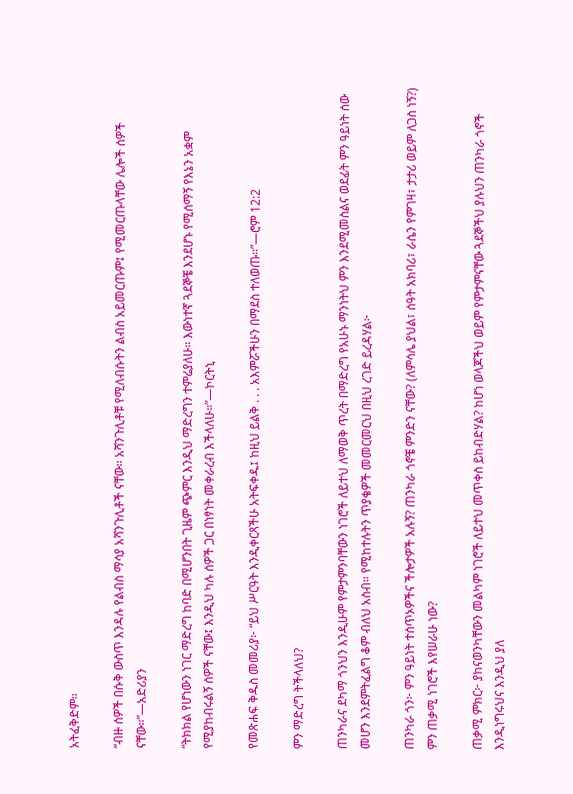አትፈቅድም።

“ብዙ ሰዎች በሱቅ ውስጥ እንዳሉ የልብስ ማሳያ አሻንጉሊቶች ናቸው። አሻንጉሊቶቹ የሚለብሱትን ልብስ አይመርጡም፤ የሚመርጡላቸው ሌሎች ሰዎች ናቸው።”—አድሪያን

“ትክክል የሆነውን ነገር ማድረግ ከባድ በሚሆንበት ጊዜም ጭምር እንዲህ ማድረግን ተምሬያለሁ። እውነተኛ ጓደኞቼ እንደሆኑ የሚሰማኝ የእኔን አቋም የሚያከብሩልኝ ሰዎች ናቸው፤ እንዲህ ካሉ ሰዎች ጋር በነፃነት መቀራረብ እችላለሁ።”—ኮርትኒ

የመጽሐፍ ቅዱስ መመሪያ፦ “ይህ ሥርዓት እንዲቀርጻችሁ አትፍቀዱ፤ ከዚህ ይልቅ . . . አእምሯችሁን በማደስ ተለወጡ።”—ሮም 12:2

ምን ማድረግ ትችላለህ?

ጠንካራና ደካማ ጎንህን እንዲሁም የምታምንባቸውን ነገሮች ለይተህ ለማወቅ ጥረት በማድረግ የአሁኑ ማንነትህ ምን እንደሚመስልና ወደፊት ምን ዓይነት ሰው መሆን እንደምትፈልግ ቆም ብለህ አስብ። የሚከተሉትን ጥያቄዎች መመርመርህ በዚህ ረገድ ይረዳሃል፦

ጠንካራ ጎን፦ ምን ዓይነት ተሰጥኦዎችና ችሎታዎች አሉኝ? ጠንካራ ጎኖቼ ምንድን ናቸው? (ለምሳሌ ያህል፣ ሰዓት አክባሪ፣ ራሴን የምገዛ፣ ታታሪ ወይም ለጋስ ነኝ?) ምን ጠቃሚ ነገሮች እየሠራሁ ነው?

ጠቃሚ ምክር፦ ያከናወንካቸውን መልካም ነገሮች ለይተህ መጥቀስ ይከብድሃል? ከሆነ ወላጆችህ ወይም የምታምናቸው ጓደኞችህ ያሉህን ጠንካራ ጎኖች እንዲነግሩህና እንዲህ ያለ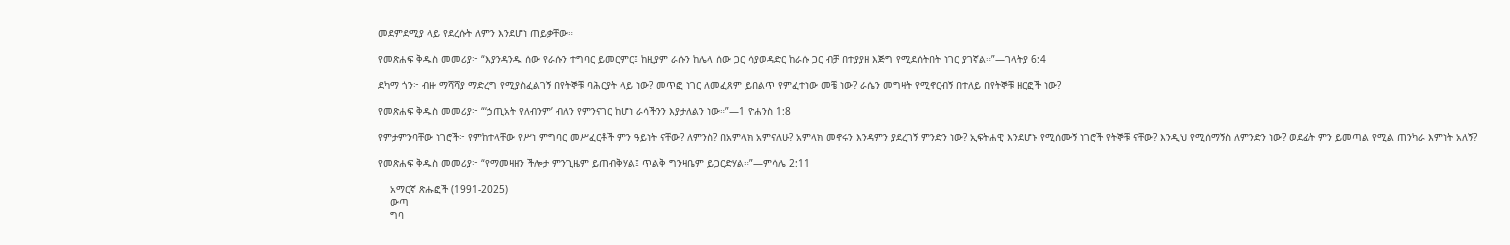መደምደሚያ ላይ የደረሱት ለምን እንደሆነ ጠይቃቸው።

የመጽሐፍ ቅዱስ መመሪያ፦ “እያንዳንዱ ሰው የራሱን ተግባር ይመርምር፤ ከዚያም ራሱን ከሌላ ሰው ጋር ሳያወዳድር ከራሱ ጋር ብቻ በተያያዘ እጅግ የሚደሰትበት ነገር ያገኛል።”—ገላትያ 6:4

ደካማ ጎን፦ ብዙ ማሻሻያ ማድረግ የሚያስፈልገኝ በየትኞቹ ባሕርያት ላይ ነው? መጥፎ ነገር ለመፈጸም ይበልጥ የምፈተነው መቼ ነው? ራሴን መግዛት የሚኖርብኝ በተለይ በየትኞቹ ዘርፎች ነው?

የመጽሐፍ ቅዱስ መመሪያ፦ “‘ኃጢአት የለብንም’ ብለን የምንናገር ከሆነ ራሳችንን እያታለልን ነው።”—1 ዮሐንስ 1:8

የምታምንባቸው ነገሮች፦ የምከተላቸው የሥነ ምግባር መሥፈርቶች ምን ዓይነት ናቸው? ለምንስ? በአምላክ አምናለሁ? አምላክ መኖሩን እንዳምን ያደረገኝ ምንድን ነው? ኢፍትሐዊ እንደሆኑ የሚሰሙኝ ነገሮች የትኞቹ ናቸው? እንዲህ የሚሰማኝስ ለምንድን ነው? ወደፊት ምን ይመጣል የሚል ጠንካራ እምነት አለኝ?

የመጽሐፍ ቅዱስ መመሪያ፦ “የማመዛዘን ችሎታ ምንጊዜም ይጠብቅሃል፤ ጥልቅ ግንዛቤም ይጋርድሃል።”—ምሳሌ 2:11

    አማርኛ ጽሑፎች (1991-2025)
    ውጣ
    ግባ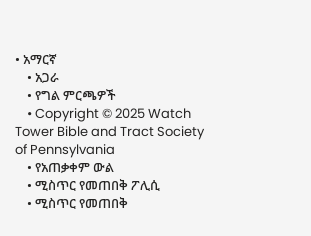• አማርኛ
    • አጋራ
    • የግል ምርጫዎች
    • Copyright © 2025 Watch Tower Bible and Tract Society of Pennsylvania
    • የአጠቃቀም ውል
    • ሚስጥር የመጠበቅ ፖሊሲ
    • ሚስጥር የመጠበቅ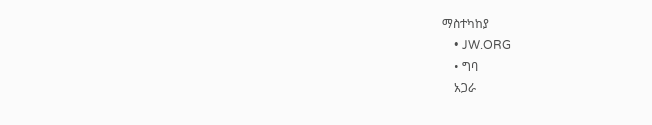ማስተካከያ
    • JW.ORG
    • ግባ
    አጋራ